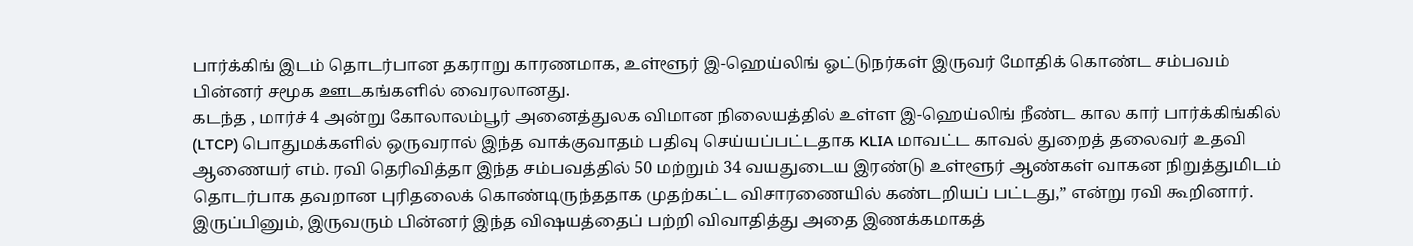பார்க்கிங் இடம் தொடர்பான தகராறு காரணமாக, உள்ளூர் இ-ஹெய்லிங் ஓட்டுநர்கள் இருவர் மோதிக் கொண்ட சம்பவம் பின்னர் சமூக ஊடகங்களில் வைரலானது.
கடந்த , மார்ச் 4 அன்று கோலாலம்பூர் அனைத்துலக விமான நிலையத்தில் உள்ள இ-ஹெய்லிங் நீண்ட கால கார் பார்க்கிங்கில் (LTCP) பொதுமக்களில் ஒருவரால் இந்த வாக்குவாதம் பதிவு செய்யப்பட்டதாக KLIA மாவட்ட காவல் துறைத் தலைவர் உதவி ஆணையர் எம். ரவி தெரிவித்தா இந்த சம்பவத்தில் 50 மற்றும் 34 வயதுடைய இரண்டு உள்ளூர் ஆண்கள் வாகன நிறுத்துமிடம் தொடர்பாக தவறான புரிதலைக் கொண்டிருந்ததாக முதற்கட்ட விசாரணையில் கண்டறியப் பட்டது,” என்று ரவி கூறினார்.
இருப்பினும், இருவரும் பின்னர் இந்த விஷயத்தைப் பற்றி விவாதித்து அதை இணக்கமாகத்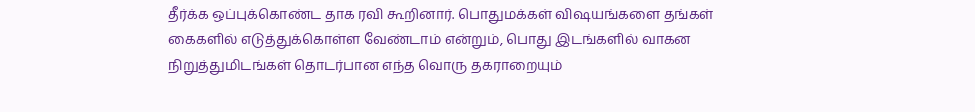தீர்க்க ஒப்புக்கொண்ட தாக ரவி கூறினார். பொதுமக்கள் விஷயங்களை தங்கள் கைகளில் எடுத்துக்கொள்ள வேண்டாம் என்றும், பொது இடங்களில் வாகன நிறுத்துமிடங்கள் தொடர்பான எந்த வொரு தகராறையும்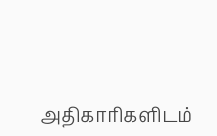அதிகாரிகளிடம்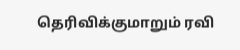தெரிவிக்குமாறும் ரவி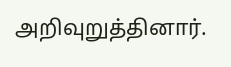அறிவுறுத்தினார்.